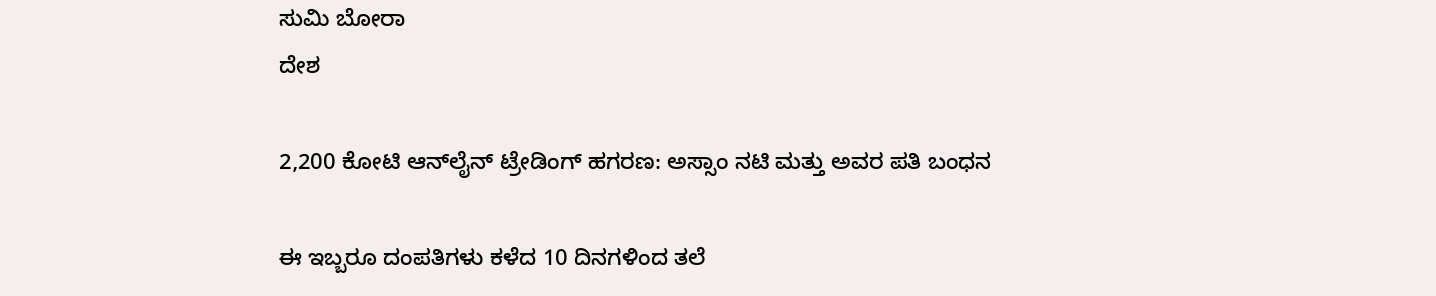ಸುಮಿ ಬೋರಾ
ದೇಶ

2,200 ಕೋಟಿ ಆನ್‌ಲೈನ್ ಟ್ರೇಡಿಂಗ್ ಹಗರಣ: ಅಸ್ಸಾಂ ನಟಿ ಮತ್ತು ಅವರ ಪತಿ ಬಂಧನ

ಈ ಇಬ್ಬರೂ ದಂಪತಿಗಳು ಕಳೆದ 10 ದಿನಗಳಿಂದ ತಲೆ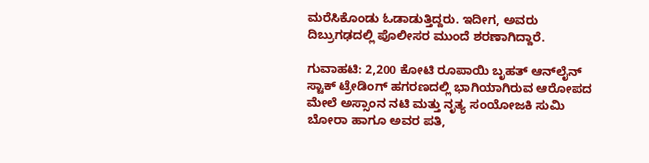ಮರೆಸಿಕೊಂಡು ಓಡಾಡುತ್ತಿದ್ದರು. ಇದೀಗ, ಅವರು ದಿಬ್ರುಗಢದಲ್ಲಿ ಪೊಲೀಸರ ಮುಂದೆ ಶರಣಾಗಿದ್ದಾರೆ.

ಗುವಾಹಟಿ: 2,200 ಕೋಟಿ ರೂಪಾಯಿ ಬೃಹತ್ ಆನ್‌ಲೈನ್ ಸ್ಟಾಕ್ ಟ್ರೇಡಿಂಗ್ ಹಗರಣದಲ್ಲಿ ಭಾಗಿಯಾಗಿರುವ ಆರೋಪದ ಮೇಲೆ ಅಸ್ಸಾಂನ ನಟಿ ಮತ್ತು ನೃತ್ಯ ಸಂಯೋಜಕಿ ಸುಮಿ ಬೋರಾ ಹಾಗೂ ಅವರ ಪತಿ,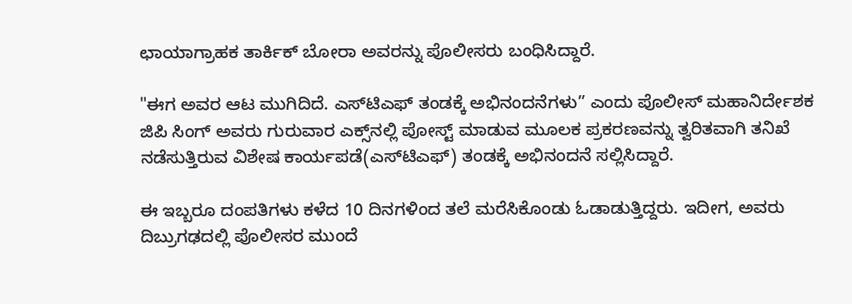ಛಾಯಾಗ್ರಾಹಕ ತಾರ್ಕಿಕ್ ಬೋರಾ ಅವರನ್ನು ಪೊಲೀಸರು ಬಂಧಿಸಿದ್ದಾರೆ.

"ಈಗ ಅವರ ಆಟ ಮುಗಿದಿದೆ. ಎಸ್‌ಟಿಎಫ್ ತಂಡಕ್ಕೆ ಅಭಿನಂದನೆಗಳು” ಎಂದು ಪೊಲೀಸ್ ಮಹಾನಿರ್ದೇಶಕ ಜಿಪಿ ಸಿಂಗ್ ಅವರು ಗುರುವಾರ ಎಕ್ಸ್‌ನಲ್ಲಿ ಪೋಸ್ಟ್ ಮಾಡುವ ಮೂಲಕ ಪ್ರಕರಣವನ್ನು ತ್ವರಿತವಾಗಿ ತನಿಖೆ ನಡೆಸುತ್ತಿರುವ ವಿಶೇಷ ಕಾರ್ಯಪಡೆ(ಎಸ್‌ಟಿಎಫ್) ತಂಡಕ್ಕೆ ಅಭಿನಂದನೆ ಸಲ್ಲಿಸಿದ್ದಾರೆ.

ಈ ಇಬ್ಬರೂ ದಂಪತಿಗಳು ಕಳೆದ 10 ದಿನಗಳಿಂದ ತಲೆ ಮರೆಸಿಕೊಂಡು ಓಡಾಡುತ್ತಿದ್ದರು. ಇದೀಗ, ಅವರು ದಿಬ್ರುಗಢದಲ್ಲಿ ಪೊಲೀಸರ ಮುಂದೆ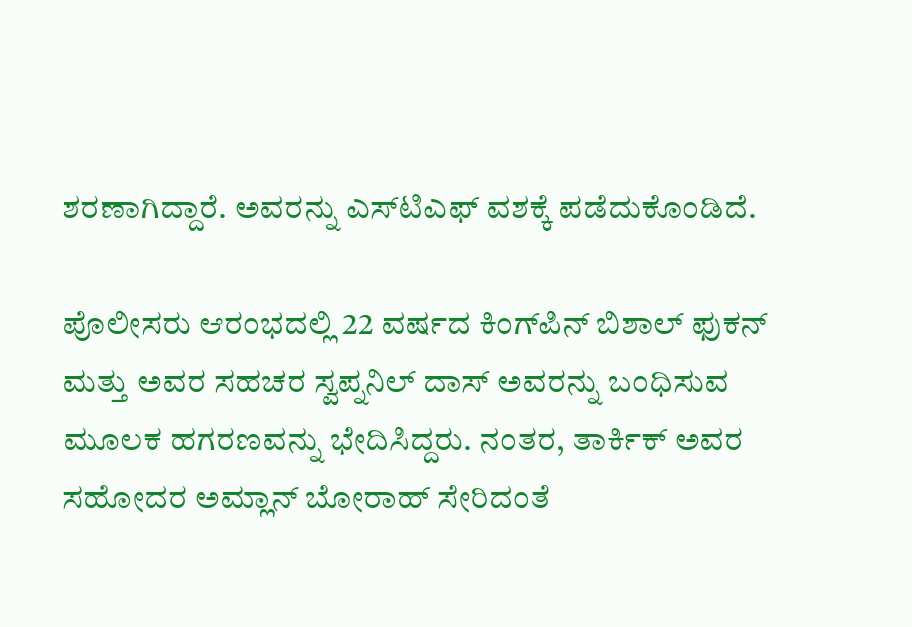ಶರಣಾಗಿದ್ದಾರೆ. ಅವರನ್ನು ಎಸ್‌ಟಿಎಫ್ ವಶಕ್ಕೆ ಪಡೆದುಕೊಂಡಿದೆ.

ಪೊಲೀಸರು ಆರಂಭದಲ್ಲಿ 22 ವರ್ಷದ ಕಿಂಗ್‌ಪಿನ್ ಬಿಶಾಲ್ ಫುಕನ್ ಮತ್ತು ಅವರ ಸಹಚರ ಸ್ವಪ್ನನಿಲ್ ದಾಸ್ ಅವರನ್ನು ಬಂಧಿಸುವ ಮೂಲಕ ಹಗರಣವನ್ನು ಭೇದಿಸಿದ್ದರು. ನಂತರ, ತಾರ್ಕಿಕ್ ಅವರ ಸಹೋದರ ಅಮ್ಲಾನ್ ಬೋರಾಹ್ ಸೇರಿದಂತೆ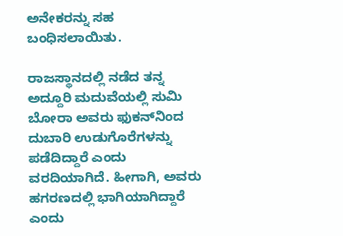ಅನೇಕರನ್ನು ಸಹ ಬಂಧಿಸಲಾಯಿತು.

ರಾಜಸ್ಥಾನದಲ್ಲಿ ನಡೆದ ತನ್ನ ಅದ್ದೂರಿ ಮದುವೆಯಲ್ಲಿ ಸುಮಿ ಬೋರಾ ಅವರು ಫುಕನ್‌ನಿಂದ ದುಬಾರಿ ಉಡುಗೊರೆಗಳನ್ನು ಪಡೆದಿದ್ದಾರೆ ಎಂದು ವರದಿಯಾಗಿದೆ. ಹೀಗಾಗಿ, ಅವರು ಹಗರಣದಲ್ಲಿ ಭಾಗಿಯಾಗಿದ್ದಾರೆ ಎಂದು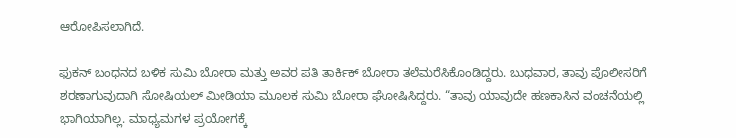ಆರೋಪಿಸಲಾಗಿದೆ.

ಫುಕನ್ ಬಂಧನದ ಬಳಿಕ ಸುಮಿ ಬೋರಾ ಮತ್ತು ಅವರ ಪತಿ ತಾರ್ಕಿಕ್ ಬೋರಾ ತಲೆಮರೆಸಿಕೊಂಡಿದ್ದರು. ಬುಧವಾರ, ತಾವು ಪೊಲೀಸರಿಗೆ ಶರಣಾಗುವುದಾಗಿ ಸೋಷಿಯಲ್ ಮೀಡಿಯಾ ಮೂಲಕ ಸುಮಿ ಬೋರಾ ಘೋಷಿಸಿದ್ದರು. “ತಾವು ಯಾವುದೇ ಹಣಕಾಸಿನ ವಂಚನೆಯಲ್ಲಿ ಭಾಗಿಯಾಗಿಲ್ಲ. ಮಾಧ್ಯಮಗಳ ಪ್ರಯೋಗಕ್ಕೆ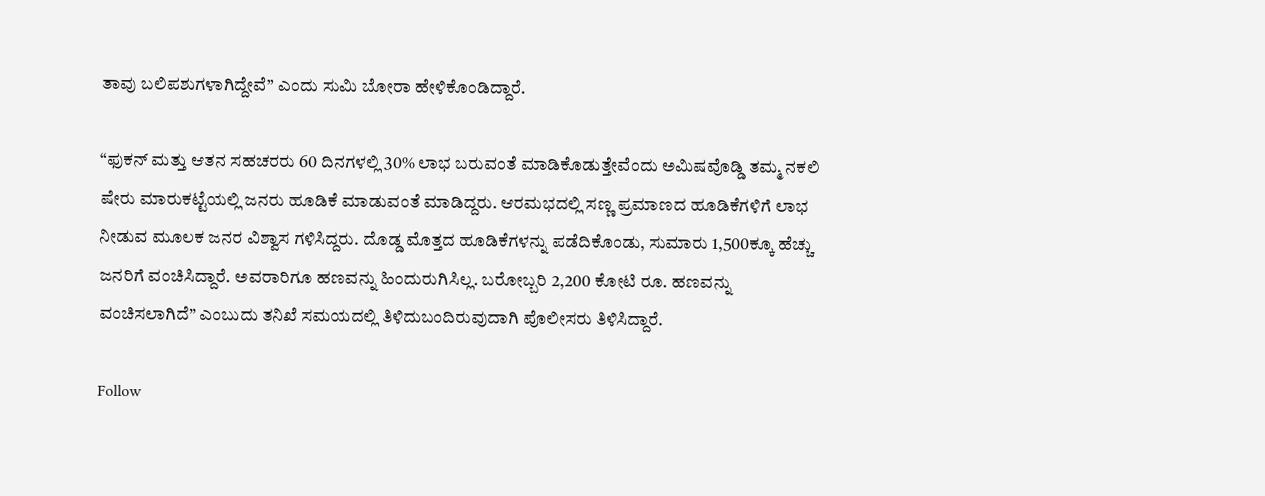ತಾವು ಬಲಿಪಶುಗಳಾಗಿದ್ದೇವೆ” ಎಂದು ಸುಮಿ ಬೋರಾ ಹೇಳಿಕೊಂಡಿದ್ದಾರೆ.

“ಫುಕನ್ ಮತ್ತು ಆತನ ಸಹಚರರು 60 ದಿನಗಳಲ್ಲಿ 30% ಲಾಭ ಬರುವಂತೆ ಮಾಡಿಕೊಡುತ್ತೇವೆಂದು ಅಮಿಷವೊಡ್ಡಿ ತಮ್ಮ ನಕಲಿ ಷೇರು ಮಾರುಕಟ್ಟೆಯಲ್ಲಿ ಜನರು ಹೂಡಿಕೆ ಮಾಡುವಂತೆ ಮಾಡಿದ್ದರು. ಆರಮಭದಲ್ಲಿ ಸಣ್ಣ ಪ್ರಮಾಣದ ಹೂಡಿಕೆಗಳಿಗೆ ಲಾಭ ನೀಡುವ ಮೂಲಕ ಜನರ ವಿಶ್ವಾಸ ಗಳಿಸಿದ್ದರು. ದೊಡ್ಡ ಮೊತ್ತದ ಹೂಡಿಕೆಗಳನ್ನು ಪಡೆದಿಕೊಂಡು, ಸುಮಾರು 1,500ಕ್ಕೂ ಹೆಚ್ಚು ಜನರಿಗೆ ವಂಚಿಸಿದ್ದಾರೆ. ಅವರಾರಿಗೂ ಹಣವನ್ನು ಹಿಂದುರುಗಿಸಿಲ್ಲ. ಬರೋಬ್ಬರಿ 2,200 ಕೋಟಿ ರೂ. ಹಣವನ್ನು ವಂಚಿಸಲಾಗಿದೆ” ಎಂಬುದು ತನಿಖೆ ಸಮಯದಲ್ಲಿ ತಿಳಿದುಬಂದಿರುವುದಾಗಿ ಪೊಲೀಸರು ತಿಳಿಸಿದ್ದಾರೆ.

Follow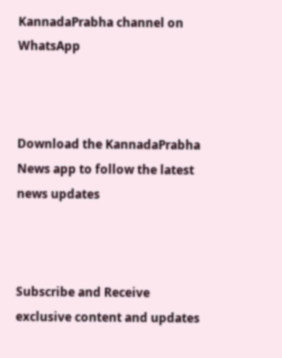KannadaPrabha channel on WhatsApp



Download the KannadaPrabha News app to follow the latest news updates



Subscribe and Receive exclusive content and updates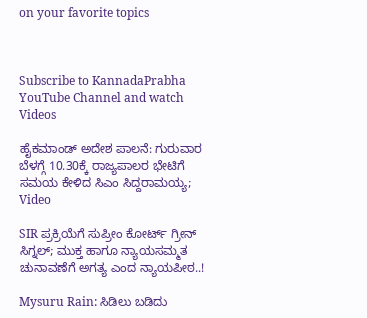on your favorite topics



Subscribe to KannadaPrabha YouTube Channel and watch Videos

ಹೈಕಮಾಂಡ್ ಅದೇಶ ಪಾಲನೆ: ಗುರುವಾರ ಬೆಳಗ್ಗೆ 10.30ಕ್ಕೆ ರಾಜ್ಯಪಾಲರ ಭೇಟಿಗೆ ಸಮಯ ಕೇಳಿದ ಸಿಎಂ ಸಿದ್ದರಾಮಯ್ಯ; Video

SIR ಪ್ರಕ್ರಿಯೆಗೆ ಸುಪ್ರೀಂ ಕೋರ್ಟ್ ಗ್ರೀನ್ ಸಿಗ್ನಲ್; ಮುಕ್ತ ಹಾಗೂ ನ್ಯಾಯಸಮ್ಮತ ಚುನಾವಣೆಗೆ ಅಗತ್ಯ ಎಂದ ನ್ಯಾಯಪೀಠ..!

Mysuru Rain: ಸಿಡಿಲು ಬಡಿದು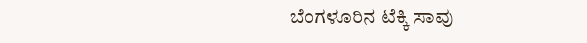ಬೆಂಗಳೂರಿನ ಟೆಕ್ಕಿ ಸಾವು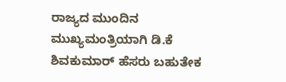ರಾಜ್ಯದ ಮುಂದಿನ ಮುಖ್ಯಮಂತ್ರಿಯಾಗಿ ಡಿ.ಕೆ ಶಿವಕುಮಾರ್ ಹೆಸರು ಬಹುತೇಕ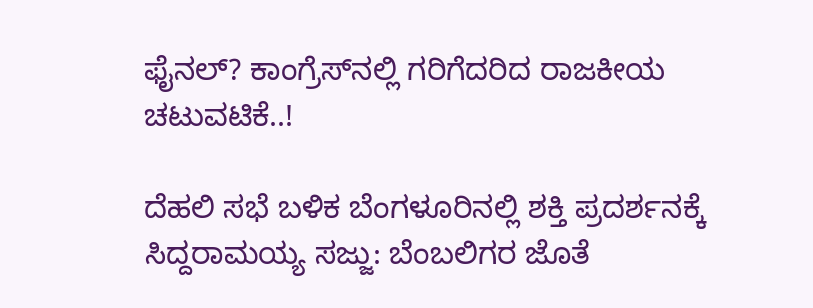ಫೈನಲ್? ಕಾಂಗ್ರೆಸ್‌ನಲ್ಲಿ ಗರಿಗೆದರಿದ ರಾಜಕೀಯ ಚಟುವಟಿಕೆ..!

ದೆಹಲಿ ಸಭೆ ಬಳಿಕ ಬೆಂಗಳೂರಿನಲ್ಲಿ ಶಕ್ತಿ ಪ್ರದರ್ಶನಕ್ಕೆ ಸಿದ್ದರಾಮಯ್ಯ ಸಜ್ಜು: ಬೆಂಬಲಿಗರ ಜೊತೆ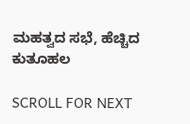ಮಹತ್ವದ ಸಭೆ, ಹೆಚ್ಚಿದ ಕುತೂಹಲ

SCROLL FOR NEXT